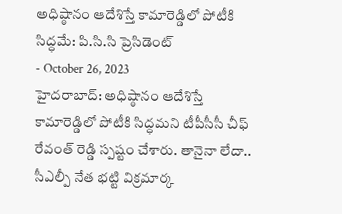అధిష్ఠానం ఆదేశిస్తే కామారెడ్డిలో పోటీకి సిద్ధమే: పి.సి.సి ప్రెసిడెంట్
- October 26, 2023
హైదరాబాద్: అధిష్ఠానం ఆదేశిస్తే కామారెడ్డిలో పోటీకి సిద్ధమని టీపీసీసీ చీఫ్ రేవంత్ రెడ్డి స్పష్టం చేశారు. తానైనా లేదా.. సీఎల్పీ నేత భట్టి విక్రమార్క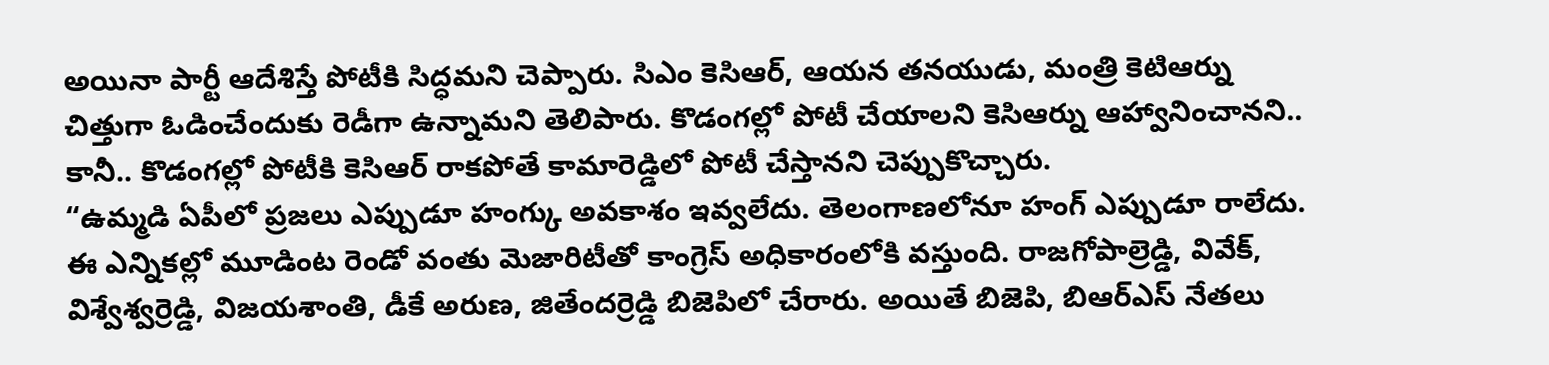అయినా పార్టీ ఆదేశిస్తే పోటీకి సిద్ధమని చెప్పారు. సిఎం కెసిఆర్, ఆయన తనయుడు, మంత్రి కెటిఆర్ను చిత్తుగా ఓడించేందుకు రెడీగా ఉన్నామని తెలిపారు. కొడంగల్లో పోటీ చేయాలని కెసిఆర్ను ఆహ్వానించానని.. కానీ.. కొడంగల్లో పోటీకి కెసిఆర్ రాకపోతే కామారెడ్డిలో పోటీ చేస్తానని చెప్పుకొచ్చారు.
“ఉమ్మడి ఏపీలో ప్రజలు ఎప్పుడూ హంగ్కు అవకాశం ఇవ్వలేదు. తెలంగాణలోనూ హంగ్ ఎప్పుడూ రాలేదు. ఈ ఎన్నికల్లో మూడింట రెండో వంతు మెజారిటీతో కాంగ్రెస్ అధికారంలోకి వస్తుంది. రాజగోపాల్రెడ్డి, వివేక్, విశ్వేశ్వర్రెడ్డి, విజయశాంతి, డీకే అరుణ, జితేందర్రెడ్డి బిజెపిలో చేరారు. అయితే బిజెపి, బిఆర్ఎస్ నేతలు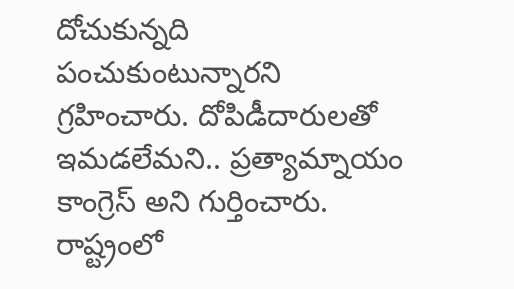దోచుకున్నది పంచుకుంటున్నారని గ్రహించారు. దోపిడీదారులతో ఇమడలేమని.. ప్రత్యామ్నాయం కాంగ్రెస్ అని గుర్తించారు. రాష్ట్రంలో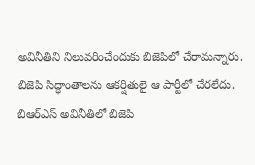అవినీతిని నిలువరించేందుకు బిజెపిలో చేరామన్నారు. బిజెపి సిద్ధాంతాలను ఆకర్షితులై ఆ పార్టీలో చేరలేదు. బిఆర్ఎస్ అవినీతిలో బిజెపి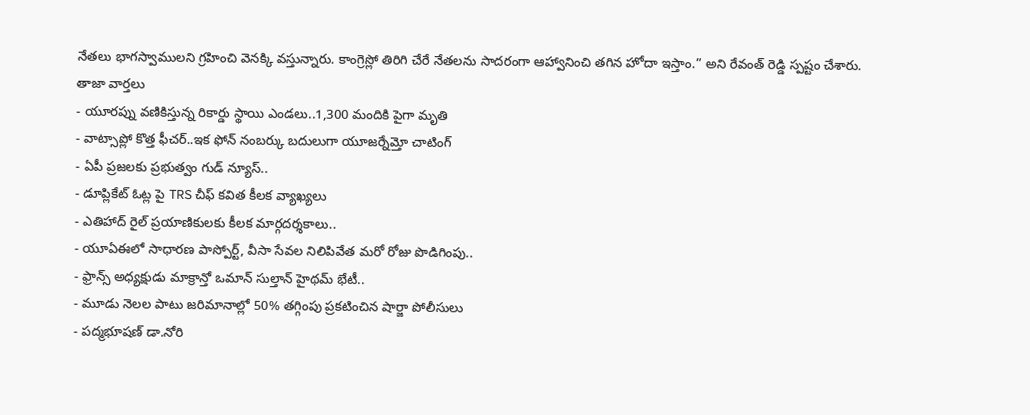నేతలు భాగస్వాములని గ్రహించి వెనక్కి వస్తున్నారు. కాంగ్రెస్లో తిరిగి చేరే నేతలను సాదరంగా ఆహ్వానించి తగిన హోదా ఇస్తాం.” అని రేవంత్ రెడ్డి స్పష్టం చేశారు.
తాజా వార్తలు
- యూరప్ను వణికిస్తున్న రికార్డు స్థాయి ఎండలు..1,300 మందికి పైగా మృతి
- వాట్సాప్లో కొత్త ఫీచర్..ఇక ఫోన్ నంబర్కు బదులుగా యూజర్నేమ్తో చాటింగ్
- ఏపీ ప్రజలకు ప్రభుత్వం గుడ్ న్యూస్..
- డూప్లికేట్ ఓట్ల పై TRS చీఫ్ కవిత కీలక వ్యాఖ్యలు
- ఎతిహాద్ రైల్ ప్రయాణికులకు కీలక మార్గదర్శకాలు..
- యూఏఈలో సాధారణ పాస్పోర్ట్, వీసా సేవల నిలిపివేత మరో రోజు పొడిగింపు..
- ఫ్రాన్స్ అధ్యక్షుడు మాక్రాన్తో ఒమాన్ సుల్తాన్ హైథమ్ భేటీ..
- మూడు నెలల పాటు జరిమానాల్లో 50% తగ్గింపు ప్రకటించిన షార్జా పోలీసులు
- పద్మభూషణ్ డా.నోరి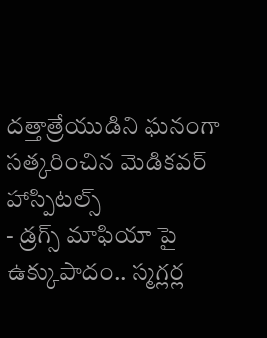దత్తాత్రేయుడిని ఘనంగా సత్కరించిన మెడికవర్ హాస్పిటల్స్
- డ్రగ్స్ మాఫియా పై ఉక్కుపాదం.. స్మగ్లర్ల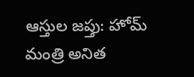ఆస్తుల జప్తు: హోమ్ మంత్రి అనిత